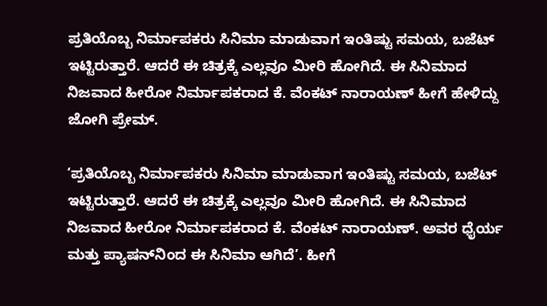ಪ್ರತಿಯೊಬ್ಬ ನಿರ್ಮಾಪಕರು ಸಿನಿಮಾ ಮಾಡುವಾಗ ಇಂತಿಷ್ಟು ಸಮಯ, ಬಜೆಟ್ ಇಟ್ಟಿರುತ್ತಾರೆ. ಆದರೆ ಈ ಚಿತ್ರಕ್ಕೆ ಎಲ್ಲವೂ ಮೀರಿ ಹೋಗಿದೆ. ಈ ಸಿನಿಮಾದ ನಿಜವಾದ ಹೀರೋ ನಿರ್ಮಾಪಕರಾದ ಕೆ. ವೆಂಕಟ್‌ ನಾರಾಯಣ್‌ ಹೀಗೆ ಹೇಳಿದ್ದು ಜೋಗಿ ಪ್ರೇಮ್‌.

‘ಪ್ರತಿಯೊಬ್ಬ ನಿರ್ಮಾಪಕರು ಸಿನಿಮಾ ಮಾಡುವಾಗ ಇಂತಿಷ್ಟು ಸಮಯ, ಬಜೆಟ್ ಇಟ್ಟಿರುತ್ತಾರೆ. ಆದರೆ ಈ ಚಿತ್ರಕ್ಕೆ ಎಲ್ಲವೂ ಮೀರಿ ಹೋಗಿದೆ. ಈ ಸಿನಿಮಾದ ನಿಜವಾದ ಹೀರೋ ನಿರ್ಮಾಪಕರಾದ ಕೆ. ವೆಂಕಟ್‌ ನಾರಾಯಣ್‌. ಅವರ ಧೈರ್ಯ ಮತ್ತು ಪ್ಯಾಷನ್‌ನಿಂದ ಈ ಸಿನಿಮಾ ಆಗಿದೆ’. ಹೀಗೆ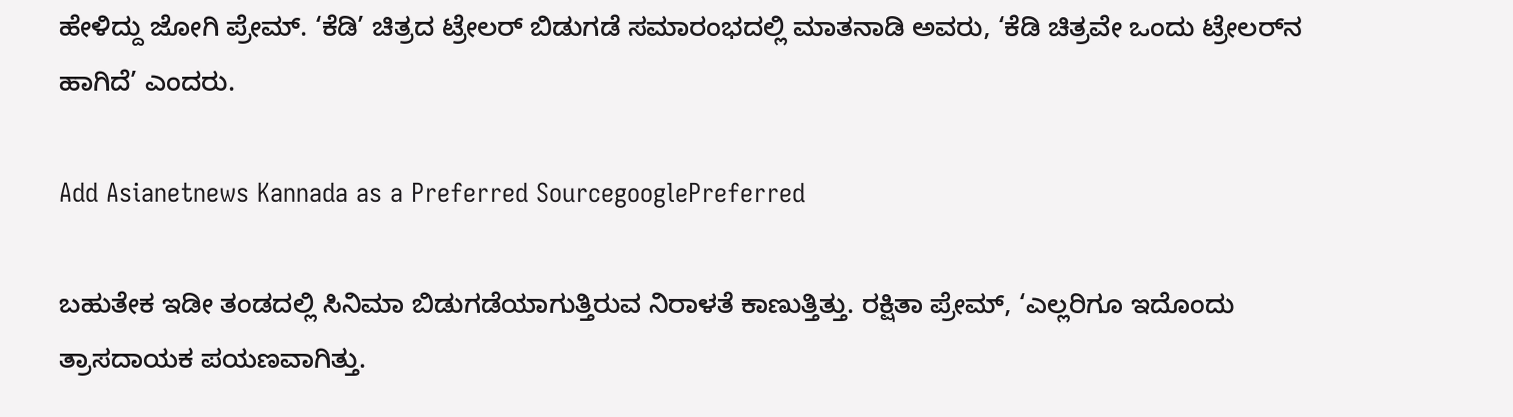ಹೇಳಿದ್ದು ಜೋಗಿ ಪ್ರೇಮ್‌. ‘ಕೆಡಿ’ ಚಿತ್ರದ ಟ್ರೇಲರ್ ಬಿಡುಗಡೆ ಸಮಾರಂಭದಲ್ಲಿ ಮಾತನಾಡಿ ಅವರು, ‘ಕೆಡಿ ಚಿತ್ರವೇ ಒಂದು ಟ್ರೇಲರ್‌ನ ಹಾಗಿದೆ’ ಎಂದರು.

Add Asianetnews Kannada as a Preferred SourcegooglePreferred

ಬಹುತೇಕ ಇಡೀ ತಂಡದಲ್ಲಿ ಸಿನಿಮಾ ಬಿಡುಗಡೆಯಾಗುತ್ತಿರುವ ನಿರಾಳತೆ ಕಾಣುತ್ತಿತ್ತು. ರಕ್ಷಿತಾ ಪ್ರೇಮ್, ‘ಎಲ್ಲರಿಗೂ ಇದೊಂದು ತ್ರಾಸದಾಯಕ ಪಯಣವಾಗಿತ್ತು.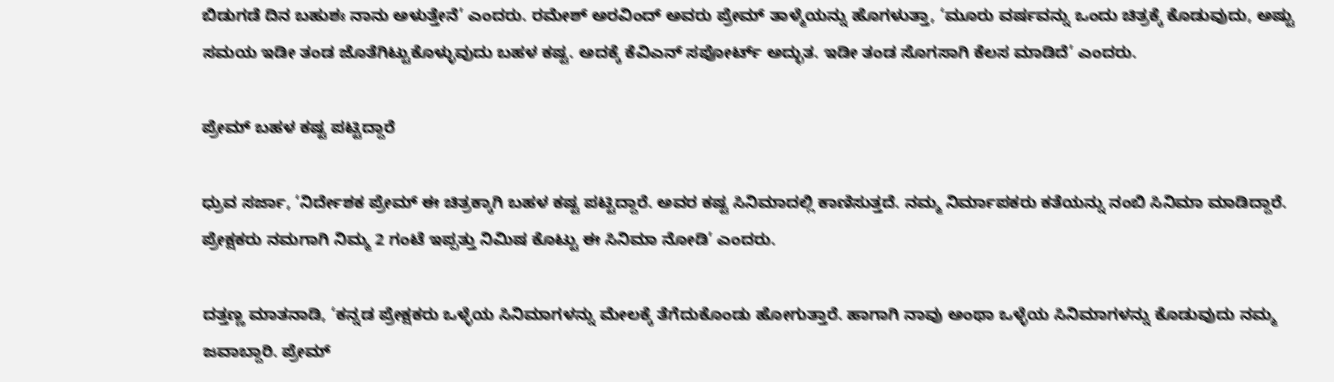ಬಿಡುಗಡೆ ದಿನ ಬಹುಶಃ ನಾನು ಅಳುತ್ತೇನೆ’ ಎಂದರು. ರಮೇಶ್‌ ಅರವಿಂದ್‌ ಅವರು ಪ್ರೇಮ್‌ ತಾಳ್ಮೆಯನ್ನು ಹೊಗಳುತ್ತಾ, ‘ಮೂರು ವರ್ಷವನ್ನು ಒಂದು ಚಿತ್ರಕ್ಕೆ ಕೊಡುವುದು, ಅಷ್ಟು ಸಮಯ ಇಡೀ ತಂಡ ಜೊತೆಗಿಟ್ಟುಕೊಳ್ಳುವುದು ಬಹಳ ಕಷ್ಟ. ಅದಕ್ಕೆ ಕೆವಿಎನ್ ಸಪೋರ್ಟ್ ಅದ್ಭುತ. ಇಡೀ ತಂಡ ಸೊಗಸಾಗಿ ಕೆಲಸ ಮಾಡಿದೆ’ ಎಂದರು.

ಪ್ರೇಮ್‌ ಬಹಳ ಕಷ್ಟ ಪಟ್ಟಿದ್ದಾರೆ

ಧ್ರುವ ಸರ್ಜಾ, ‘ನಿರ್ದೇಶಕ ಪ್ರೇಮ್‌ ಈ ಚಿತ್ರಕ್ಕಾಗಿ ಬಹಳ ಕಷ್ಟ ಪಟ್ಟಿದ್ದಾರೆ. ಅವರ ಕಷ್ಟ ಸಿನಿಮಾದಲ್ಲಿ ಕಾಣಿಸುತ್ತದೆ. ನಮ್ಮ ನಿರ್ಮಾಪಕರು ಕತೆಯನ್ನು ನಂಬಿ ಸಿನಿಮಾ ಮಾಡಿದ್ದಾರೆ. ಪ್ರೇಕ್ಷಕರು ನಮಗಾಗಿ ನಿಮ್ಮ 2 ಗಂಟೆ ಇಪ್ಪತ್ತು ನಿಮಿಷ ಕೊಟ್ಟು ಈ ಸಿನಿಮಾ ನೋಡಿ’ ಎಂದರು.

ದತ್ತಣ್ಣ ಮಾತನಾಡಿ, ‘ಕನ್ನಡ ಪ್ರೇಕ್ಷಕರು ಒಳ್ಳೆಯ ಸಿನಿಮಾಗಳನ್ನು ಮೇಲಕ್ಕೆ ತೆಗೆದುಕೊಂಡು ಹೋಗುತ್ತಾರೆ. ಹಾಗಾಗಿ ನಾವು ಅಂಥಾ ಒಳ್ಳೆಯ ಸಿನಿಮಾಗಳನ್ನು ಕೊಡುವುದು ನಮ್ಮ ಜವಾಬ್ದಾರಿ. ಪ್ರೇಮ್‌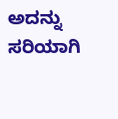ಅದನ್ನು ಸರಿಯಾಗಿ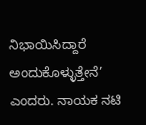ನಿಭಾಯಿಸಿದ್ದಾರೆ ಅಂದುಕೊಳ್ಳುತ್ತೇನೆ’ ಎಂದರು. ನಾಯಕ ನಟಿ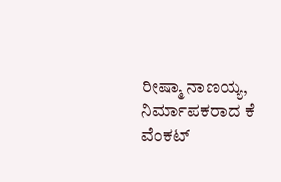ರೀಷ್ಮಾ ನಾಣಯ್ಯ, ನಿರ್ಮಾಪಕರಾದ ಕೆ ವೆಂಕಟ್‌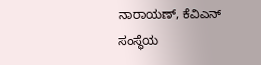ನಾರಾಯಣ್‌, ಕೆವಿಎನ್‌ ಸಂಸ್ಥೆಯ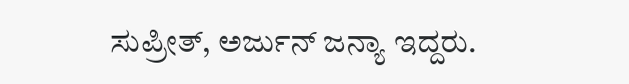ಸುಪ್ರೀತ್‌, ಅರ್ಜುನ್‌ ಜನ್ಯಾ ಇದ್ದರು.